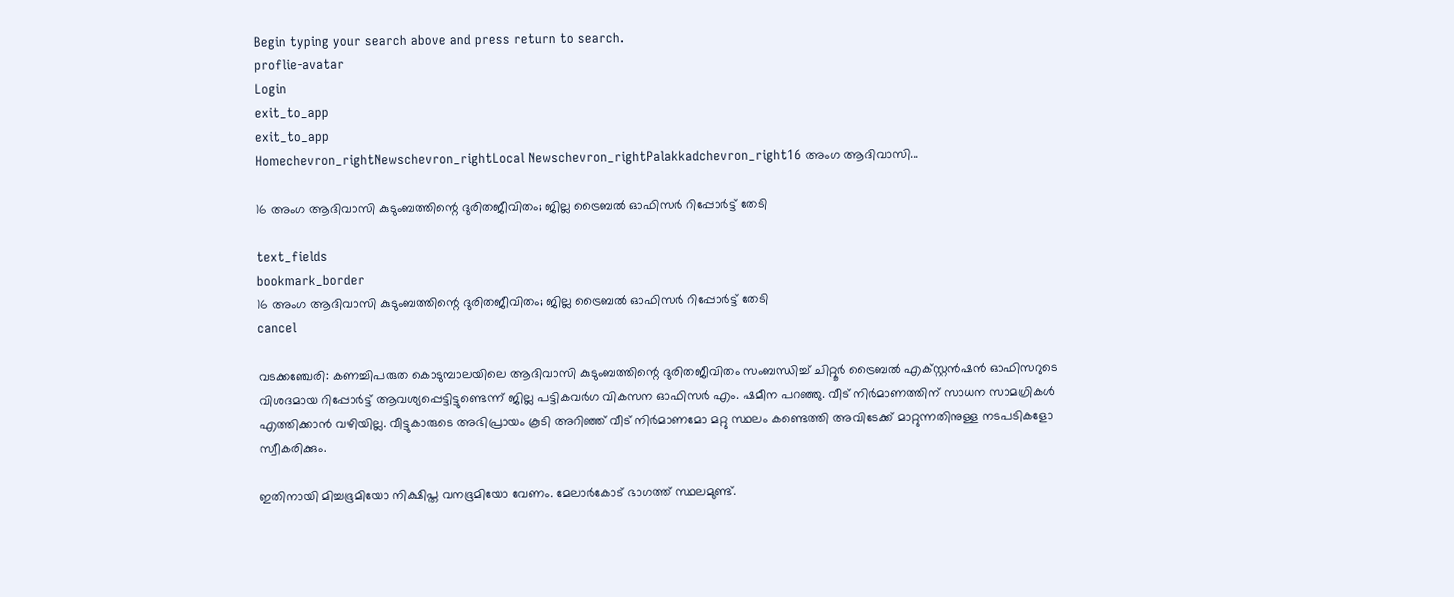Begin typing your search above and press return to search.
proflie-avatar
Login
exit_to_app
exit_to_app
Homechevron_rightNewschevron_rightLocal Newschevron_rightPalakkadchevron_right16 അംഗ ആദിവാസി...

16 അംഗ ആദിവാസി കുടുംബത്തിന്റെ ദുരിതജീവിതം; ജില്ല ട്രൈബൽ ഓഫിസർ റിപ്പോർട്ട് തേടി

text_fields
bookmark_border
16 അംഗ ആദിവാസി കുടുംബത്തിന്റെ ദുരിതജീവിതം; ജില്ല ട്രൈബൽ ഓഫിസർ റിപ്പോർട്ട് തേടി
cancel

വടക്കഞ്ചേരി: കണച്ചിപരുത കൊടുമ്പാലയിലെ ആദിവാസി കുടുംബത്തിന്റെ ദുരിതജീവിതം സംബന്ധിച്ച് ചിറ്റൂർ ട്രൈബൽ എക്സ്റ്റൻഷൻ ഓഫിസറുടെ വിശദമായ റിപ്പോർട്ട് ആവശ്യപ്പെട്ടിട്ടുണ്ടെന്ന് ജില്ല പട്ടികവർഗ വികസന ഓഫിസർ എം. ഷമീന പറഞ്ഞു. വീട് നിർമാണത്തിന് സാധന സാമഗ്രികൾ എത്തിക്കാൻ വഴിയില്ല. വീട്ടുകാരുടെ അഭിപ്രായം കൂടി അറിഞ്ഞ് വീട് നിർമാണമോ മറ്റു സ്ഥലം കണ്ടെത്തി അവിടേക്ക് മാറ്റുന്നതിനുള്ള നടപടികളോ സ്വീകരിക്കും.

ഇതിനായി മിച്ചഭൂമിയോ നിക്ഷിപ്ത വനഭൂമിയോ വേണം. മേലാർകോട് ഭാഗത്ത് സ്ഥലമുണ്ട്.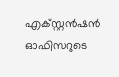എക്സ്റ്റൻഷൻ ഓഫിസറുടെ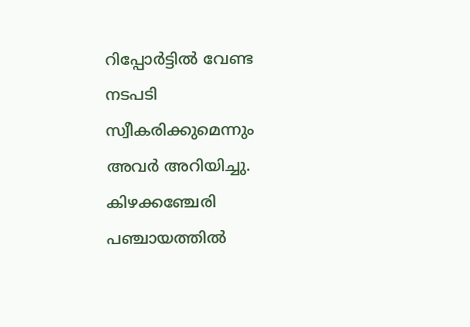റിപ്പോർട്ടിൽ വേണ്ട നടപടി സ്വീകരിക്കുമെന്നും അവർ അറിയിച്ചു. കിഴക്കഞ്ചേരി പഞ്ചായത്തിൽ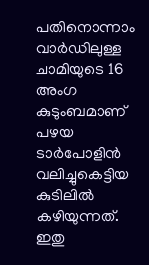പതിനൊന്നാം വാർഡിലുള്ള ചാമിയുടെ 16 അംഗ കുടുംബമാണ് പഴയ ടാർപോളിൻ വലിച്ചുകെട്ടിയ കുടിലിൽ കഴിയുന്നത്. ഇതു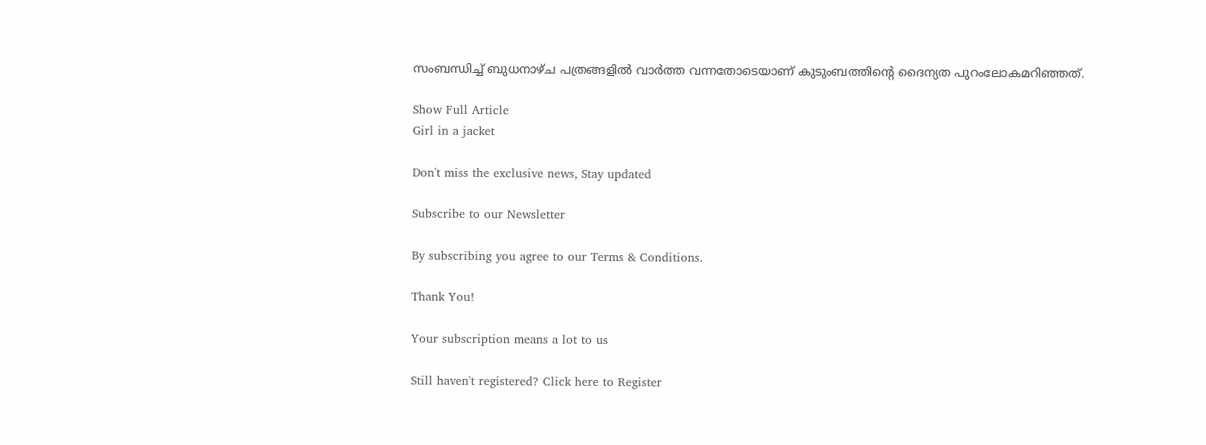സംബന്ധിച്ച് ബുധനാഴ്ച പത്രങ്ങളിൽ വാർത്ത വന്നതോടെയാണ് കുടുംബത്തിന്റെ ദൈന്യത പുറംലോകമറിഞ്ഞത്.

Show Full Article
Girl in a jacket

Don't miss the exclusive news, Stay updated

Subscribe to our Newsletter

By subscribing you agree to our Terms & Conditions.

Thank You!

Your subscription means a lot to us

Still haven't registered? Click here to Register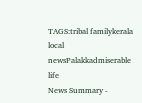TAGS:tribal familykerala local newsPalakkadmiserable life
News Summary -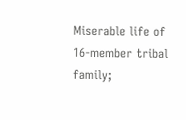Miserable life of 16-member tribal family;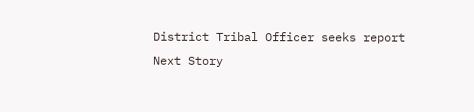District Tribal Officer seeks report
Next Story